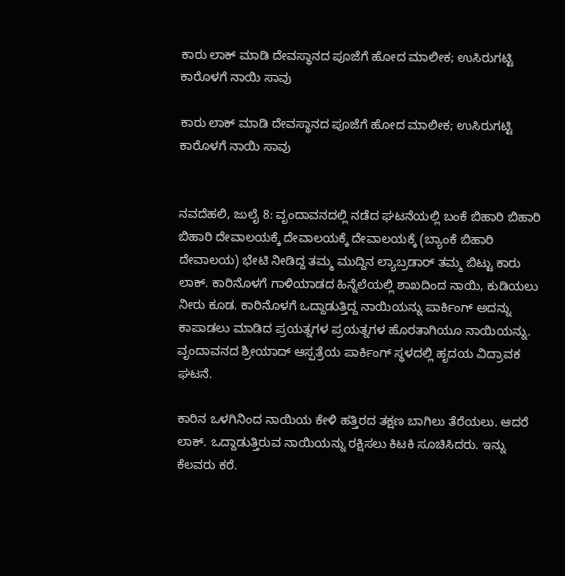ಕಾರು ಲಾಕ್ ಮಾಡಿ ದೇವಸ್ಥಾನದ ಪೂಜೆಗೆ ಹೋದ ಮಾಲೀಕ; ಉಸಿರುಗಟ್ಟಿ ಕಾರೊಳಗೆ ನಾಯಿ ಸಾವು

ಕಾರು ಲಾಕ್ ಮಾಡಿ ದೇವಸ್ಥಾನದ ಪೂಜೆಗೆ ಹೋದ ಮಾಲೀಕ; ಉಸಿರುಗಟ್ಟಿ ಕಾರೊಳಗೆ ನಾಯಿ ಸಾವು


ನವದೆಹಲಿ, ಜುಲೈ 8: ವೃಂದಾವನದಲ್ಲಿ ನಡೆದ ಘಟನೆಯಲ್ಲಿ ಬಂಕೆ ಬಿಹಾರಿ ಬಿಹಾರಿ ಬಿಹಾರಿ ದೇವಾಲಯಕ್ಕೆ ದೇವಾಲಯಕ್ಕೆ ದೇವಾಲಯಕ್ಕೆ (ಬ್ಯಾಂಕೆ ಬಿಹಾರಿ ದೇವಾಲಯ) ಭೇಟಿ ನೀಡಿದ್ದ ತಮ್ಮ ಮುದ್ದಿನ ಲ್ಯಾಬ್ರಡಾರ್ ತಮ್ಮ ಬಿಟ್ಟು ಕಾರು ಲಾಕ್. ಕಾರಿನೊಳಗೆ ಗಾಳಿಯಾಡದ ಹಿನ್ನೆಲೆಯಲ್ಲಿ ಶಾಖದಿಂದ ನಾಯಿ, ಕುಡಿಯಲು ನೀರು ಕೂಡ. ಕಾರಿನೊಳಗೆ ಒದ್ದಾಡುತ್ತಿದ್ದ ನಾಯಿಯನ್ನು ಪಾರ್ಕಿಂಗ್ ಅದನ್ನು ಕಾಪಾಡಲು ಮಾಡಿದ ಪ್ರಯತ್ನಗಳ ಪ್ರಯತ್ನಗಳ ಹೊರತಾಗಿಯೂ ನಾಯಿಯನ್ನು. ವೃಂದಾವನದ ಶ್ರೀಯಾದ್ ಆಸ್ಪತ್ರೆಯ ಪಾರ್ಕಿಂಗ್ ಸ್ಥಳದಲ್ಲಿ ಹೃದಯ ವಿದ್ರಾವಕ ಘಟನೆ.

ಕಾರಿನ ಒಳಗಿನಿಂದ ನಾಯಿಯ ಕೇಳಿ ಹತ್ತಿರದ ತಕ್ಷಣ ಬಾಗಿಲು ತೆರೆಯಲು. ಆದರೆ ಲಾಕ್. ಒದ್ದಾಡುತ್ತಿರುವ ನಾಯಿಯನ್ನು ರಕ್ಷಿಸಲು ಕಿಟಕಿ ಸೂಚಿಸಿದರು. ಇನ್ನು ಕೆಲವರು ಕರೆ.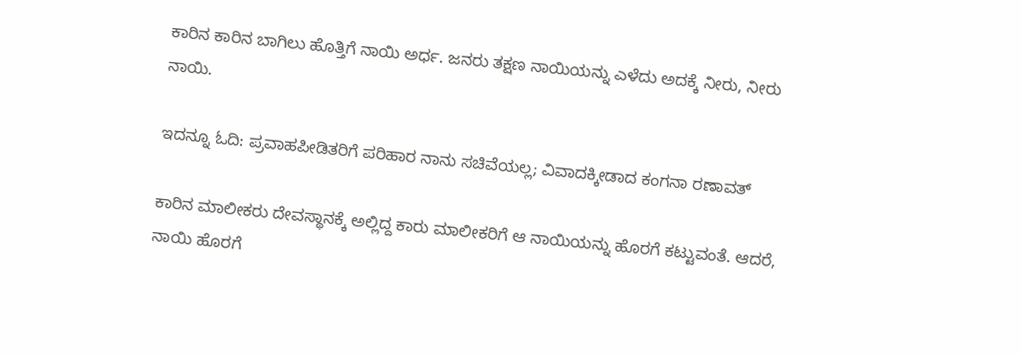ಕಾರಿನ ಕಾರಿನ ಬಾಗಿಲು ಹೊತ್ತಿಗೆ ನಾಯಿ ಅರ್ಧ. ಜನರು ತಕ್ಷಣ ನಾಯಿಯನ್ನು ಎಳೆದು ಅದಕ್ಕೆ ನೀರು, ನೀರು ನಾಯಿ.

ಇದನ್ನೂ ಓದಿ: ಪ್ರವಾಹಪೀಡಿತರಿಗೆ ಪರಿಹಾರ ನಾನು ಸಚಿವೆಯಲ್ಲ; ವಿವಾದಕ್ಕೀಡಾದ ಕಂಗನಾ ರಣಾವತ್

ಕಾರಿನ ಮಾಲೀಕರು ದೇವಸ್ಥಾನಕ್ಕೆ ಅಲ್ಲಿದ್ದ ಕಾರು ಮಾಲೀಕರಿಗೆ ಆ ನಾಯಿಯನ್ನು ಹೊರಗೆ ಕಟ್ಟುವಂತೆ. ಆದರೆ, ನಾಯಿ ಹೊರಗೆ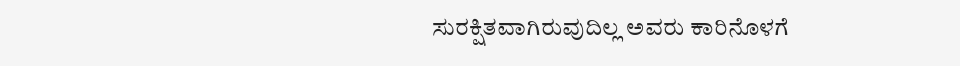ಸುರಕ್ಷಿತವಾಗಿರುವುದಿಲ್ಲ ಅವರು ಕಾರಿನೊಳಗೆ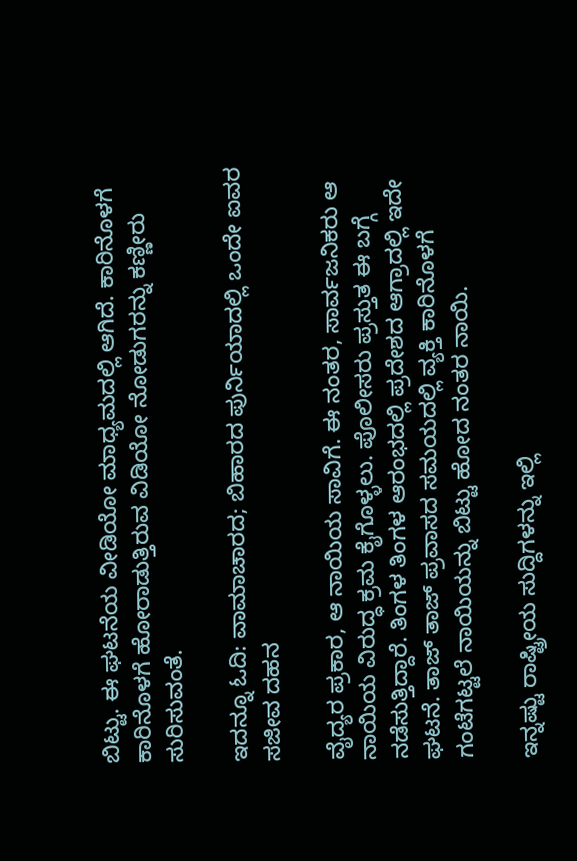ಬಿಟ್ಟು. ಈ ಘಟನೆಯ ವೀಡಿಯೋ ಮಾಧ್ಯಮದಲ್ಲಿ ಆಗಿದೆ. ಕಾರಿನೊಳಗೆ ಕಾರಿನೊಳಗೆ ಹೋರಾಡುತ್ತಿರುವ ವಿಡಿಯೋ ನೋಡುಗರನ್ನು ಕಣ್ಣೀರು ಸುರಿಸುವಂತೆ.

ಇದನ್ನೂ ಓದಿ: ವಾಮಾಚಾರದ; ಬಿಹಾರದ ಪುರ್ನಿಯಾದಲ್ಲಿ ಒಂದೇ ಐವರ ಸಜೀವ ದಹನ

ವೈದ್ಯರ ಪ್ರಕಾರ, ಆ ನಾಯಿಯ ಸಾವಿಗೆ. ಈ ನಂತರ, ಸಾರ್ವಜನಿಕರು ಆ ನಾಯಿಯ ವಿರುದ್ಧ ಕ್ರಮ ಕೈಗೊಳ್ಳಲು. ಪೊಲೀಸರು ಪ್ರಸ್ತುತ ಈ ಬಗ್ಗೆ ನಡೆಸುತ್ತಿದ್ದಾರೆ. ತಿಂಗಳ ತಿಂಗಳ ಆರಂಭದಲ್ಲಿ ಪ್ರದೇಶದ ಆಗ್ರಾದಲ್ಲಿ ಇದೇ ಘಟನೆ. ತಾಜ್ ತಾಜ್ ಪ್ರವಾಸದ ಸಮಯದಲ್ಲಿ ವ್ಯಕ್ತಿ ಕಾರಿನೊಳಗೆ ಗಂಟೆಗಟ್ಟಲೆ ನಾಯಿಯನ್ನು ಬಿಟ್ಟು ಹೋದ ನಂತರ ನಾಯಿ.

ಇನ್ನಷ್ಟು ರಾಷ್ಟ್ರೀಯ ಸುದ್ದಿಗಳನ್ನು ಇಲ್ಲಿ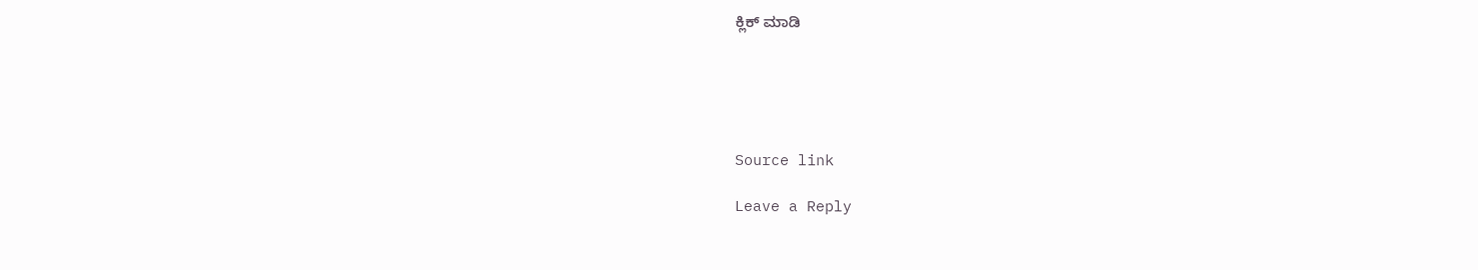ಕ್ಲಿಕ್ ಮಾಡಿ





Source link

Leave a Reply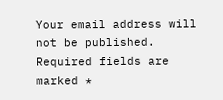Your email address will not be published. Required fields are marked *